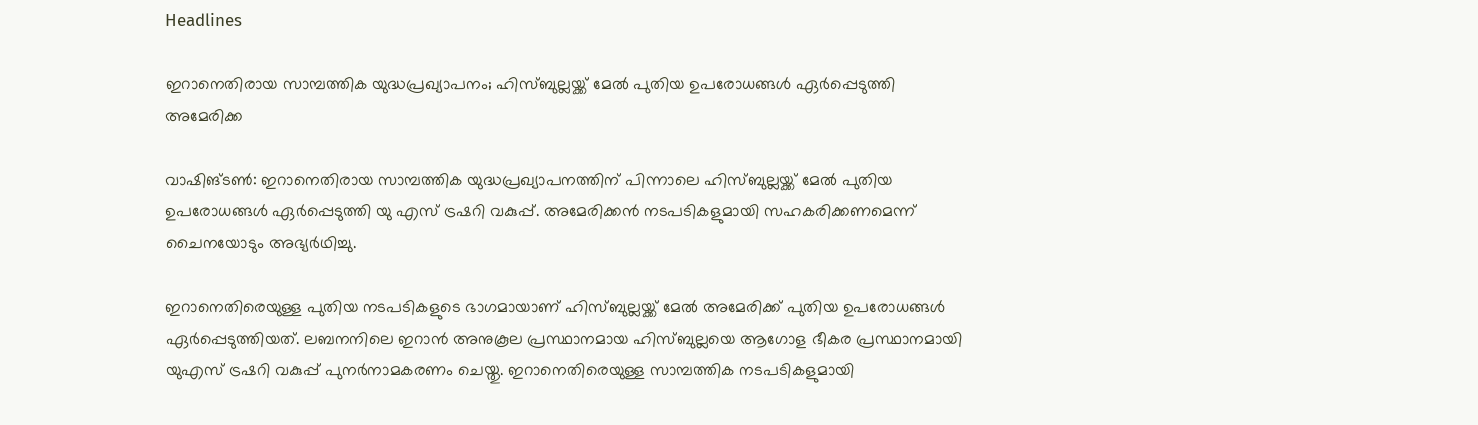Headlines

ഇറാനെതിരായ സാമ്പത്തിക യുദ്ധപ്രഖ്യാപനം; ഹിസ്ബുല്ലയ്ക്ക് മേല്‍ പുതിയ ഉപരോധങ്ങള്‍ ഏര്‍പ്പെടുത്തി അമേരിക്ക

വാഷിങ്ടണ്‍: ഇറാനെതിരായ സാമ്പത്തിക യുദ്ധപ്രഖ്യാപനത്തിന് പിന്നാലെ ഹിസ്ബുല്ലയ്ക്ക് മേല്‍ പുതിയ ഉപരോധങ്ങള്‍ ഏര്‍പ്പെടുത്തി യു എസ് ട്രഷറി വകുപ്പ്. അമേരിക്കന്‍ നടപടികളുമായി സഹകരിക്കണമെന്ന് ചൈനയോടും അഭ്യര്‍ഥിച്ചു.

ഇറാനെതിരെയുള്ള പുതിയ നടപടികളുടെ ഭാഗമായാണ് ഹിസ്ബുല്ലയ്ക്ക് മേല്‍ അമേരിക്ക് പുതിയ ഉപരോധങ്ങള്‍ ഏര്‍പ്പെടുത്തിയത്. ലബനനിലെ ഇറാന്‍ അനുകൂല പ്രസ്ഥാനമായ ഹിസ്ബുല്ലയെ ആഗോള ഭീകര പ്രസ്ഥാനമായി യുഎസ് ട്രഷറി വകുപ്പ് പുനര്‍നാമകരണം ചെയ്തു. ഇറാനെതിരെയുള്ള സാമ്പത്തിക നടപടികളുമായി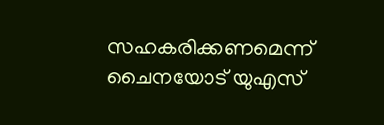സഹകരിക്കണമെന്ന് ചൈനയോട് യുഎസ്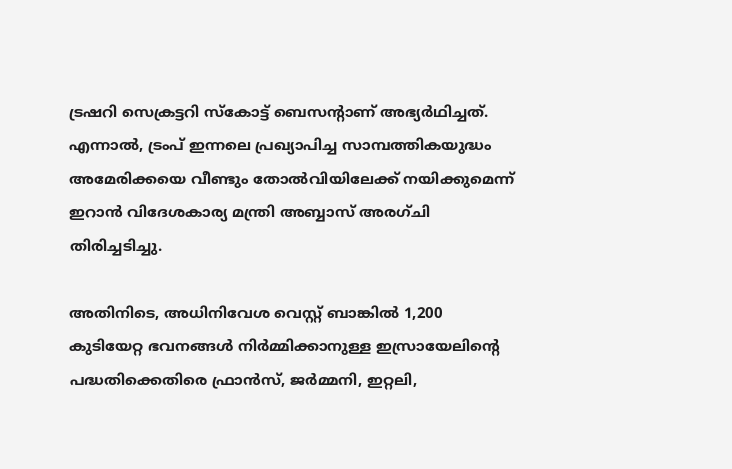ട്രഷറി സെക്രട്ടറി സ്‌കോട്ട് ബെസന്റാണ് അഭ്യര്‍ഥിച്ചത്. എന്നാല്‍, ട്രംപ് ഇന്നലെ പ്രഖ്യാപിച്ച സാമ്പത്തികയുദ്ധം അമേരിക്കയെ വീണ്ടും തോല്‍വിയിലേക്ക് നയിക്കുമെന്ന് ഇറാന്‍ വിദേശകാര്യ മന്ത്രി അബ്ബാസ് അരഗ്ചി തിരിച്ചടിച്ചു.

അതിനിടെ, അധിനിവേശ വെസ്റ്റ് ബാങ്കില്‍ 1,200 കുടിയേറ്റ ഭവനങ്ങള്‍ നിര്‍മ്മിക്കാനുള്ള ഇസ്രായേലിന്റെ പദ്ധതിക്കെതിരെ ഫ്രാന്‍സ്, ജര്‍മ്മനി, ഇറ്റലി,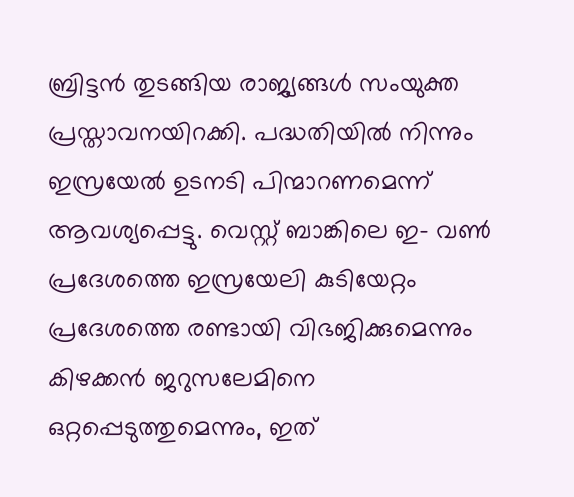ബ്രിട്ടന്‍ തുടങ്ങിയ രാജ്യങ്ങള്‍ സംയുക്ത പ്രസ്താവനയിറക്കി. പദ്ധതിയില്‍ നിന്നും ഇസ്രയേല്‍ ഉടനടി പിന്മാറണമെന്ന് ആവശ്യപ്പെട്ടു. വെസ്റ്റ് ബാങ്കിലെ ഇ- വണ്‍ പ്രദേശത്തെ ഇസ്രയേലി കുടിയേറ്റം പ്രദേശത്തെ രണ്ടായി വിഭജിക്കുമെന്നും കിഴക്കന്‍ ജറുസലേമിനെ ഒറ്റപ്പെടുത്തുമെന്നും, ഇത്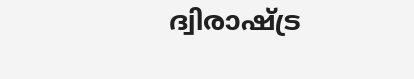ദ്വിരാഷ്ട്ര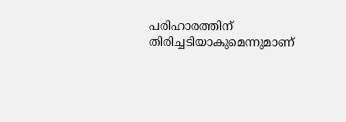പരിഹാരത്തിന് തിരിച്ചടിയാകുമെന്നുമാണ്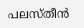പലസ്തീന്‍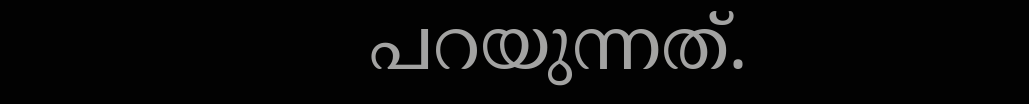പറയുന്നത്.